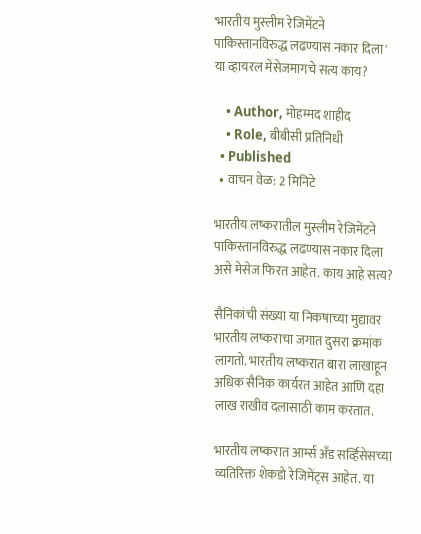'भारतीय मुस्लीम रेजिमेंटने पाकिस्तानविरुद्ध लढण्यास नकार दिला' या व्हायरल मेसेजमागचे सत्य काय?

    • Author, मोहम्मद शाहीद
    • Role, बीबीसी प्रतिनिधी
  • Published
  • वाचन वेळ: 2 मिनिटे

भारतीय लष्करातील मुस्लीम रेजिमेंटने पाकिस्तानविरुद्ध लढण्यास नकार दिला असे मेसेज फिरत आहेत. काय आहे सत्य?

सैनिकांची संख्या या निकषाच्या मुद्यावर भारतीय लष्कराचा जगात दुसरा क्रमांक लागतो. भारतीय लष्करात बारा लाखाहून अधिक सैनिक कार्यरत आहेत आणि दहा लाख राखीव दलासाठी काम करतात.

भारतीय लष्करात आर्म्स अँड सर्व्हिसेसच्या व्यतिरिक्त शेकडो रेजिमेंट्स आहेत. या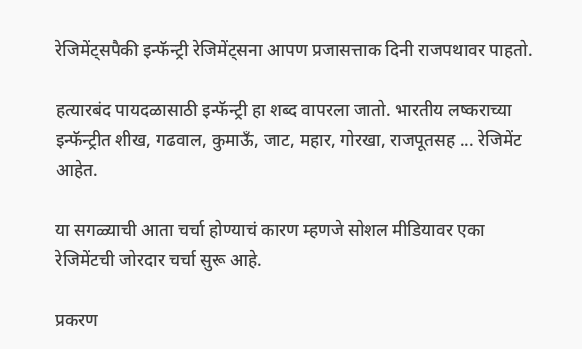रेजिमेंट्सपैकी इन्फॅन्ट्री रेजिमेंट्सना आपण प्रजासत्ताक दिनी राजपथावर पाहतो.

हत्यारबंद पायदळासाठी इन्फॅन्ट्री हा शब्द वापरला जातो. भारतीय लष्कराच्या इन्फॅन्ट्रीत शीख, गढवाल, कुमाऊँ, जाट, महार, गोरखा, राजपूतसह ... रेजिमेंट आहेत.

या सगळ्याची आता चर्चा होण्याचं कारण म्हणजे सोशल मीडियावर एका रेजिमेंटची जोरदार चर्चा सुरू आहे.

प्रकरण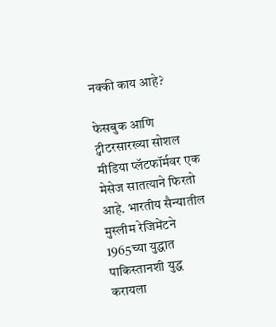नक्की काय आहे?

फेसबुक आणि ट्वीटरसारख्या सोशल मीडिया प्लॅटफॉर्मवर एक मेसेज सातत्याने फिरतो आहे. भारतीय सैन्यातील मुस्लीम रेजिमेंटने 1965च्या युद्धात पाकिस्तानशी युद्ध करायला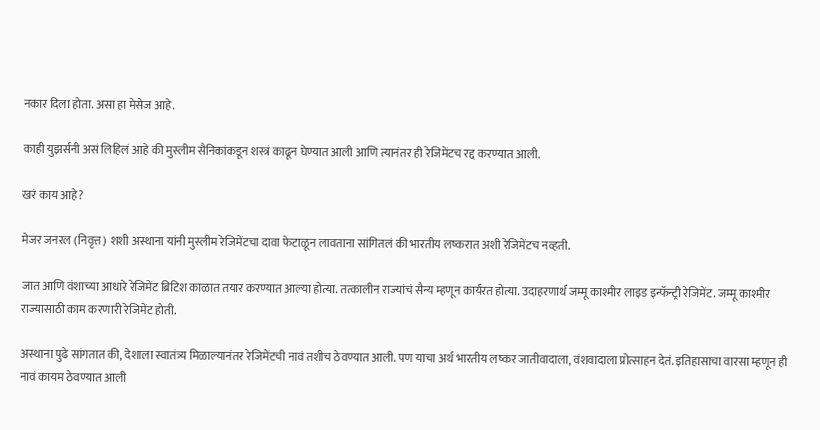नकार दिला होता. असा हा मेसेज आहे.

काही युझर्सनी असं लिहिलं आहे की मुस्लीम सैनिकांकडून शस्त्रं काढून घेण्यात आली आणि त्यानंतर ही रेजिमेंटच रद्द करण्यात आली.

खरं काय आहे?

मेजर जनरल (निवृत्त) शशी अस्थाना यांनी मुस्लीम रेजिमेंटचा दावा फेटाळून लावताना सांगितलं की भारतीय लष्करात अशी रेजिमेंटच नव्हती.

जात आणि वंशाच्या आधारे रेजिमेंट ब्रिटिश काळात तयार करण्यात आल्या होत्या. तत्कालीन राज्यांचं सैन्य म्हणून कार्यरत होत्या. उदाहरणार्थ जम्मू काश्मीर लाइड इन्फॅन्ट्री रेजिमेंट. जम्मू काश्मीर राज्यासाठी काम करणारी रेजिमेंट होती.

अस्थाना पुढे सांगतात की, देशाला स्वातंत्र्य मिळाल्यानंतर रेजिमेंटची नावं तशीच ठेवण्यात आली. पण याचा अर्थ भारतीय लष्कर जातीवादाला, वंशवादाला प्रोत्साहन देतं. इतिहासाचा वारसा म्हणून ही नावं कायम ठेवण्यात आली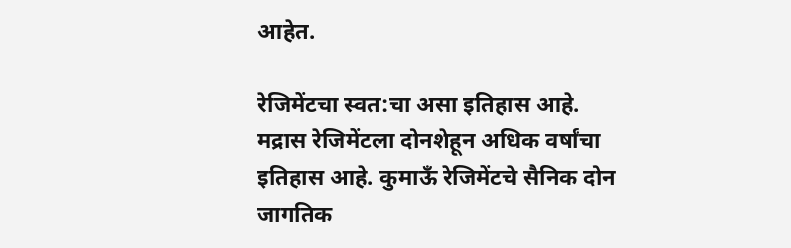आहेत.

रेजिमेंटचा स्वत:चा असा इतिहास आहे. मद्रास रेजिमेंटला दोनशेहून अधिक वर्षांचा इतिहास आहे. कुमाऊँ रेजिमेंटचे सैनिक दोन जागतिक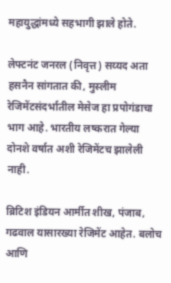महायुद्धांमध्ये सहभागी झाले होते.

लेफ्टनंट जनरल (निवृत्त) सय्यद अता हसनैन सांगतात की, मुस्लीम रेजिमेंटसंदर्भातील मेसेज हा प्रपोगंडाचा भाग आहे. भारतीय लष्करात गेल्या दोनशे वर्षात अशी रेजिमेंटच झालेली नाही.

ब्रिटिश इंडियन आर्मीत शीख, पंजाब, गढवाल यासारख्या रेजिमेंट आहेत. बलोच आणि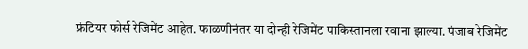फ्रंटियर फोर्स रेजिमेंट आहेत. फाळणीनंतर या दोन्ही रेजिमेंट पाकिस्तानला रवाना झाल्या. पंजाब रेजिमेंट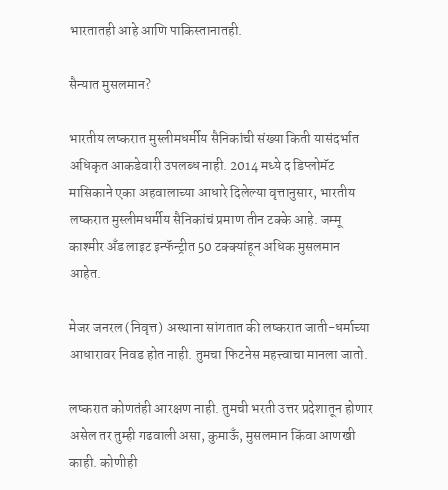भारतातही आहे आणि पाकिस्तानातही.

सैन्यात मुसलमान?

भारतीय लष्करात मुस्लीमधर्मीय सैनिकांची संख्या किती यासंदर्भात अधिकृत आकडेवारी उपलब्ध नाही. 2014 मध्ये द डिप्लोमॅट मासिकाने एका अहवालाच्या आधारे दिलेल्या वृत्तानुसार, भारतीय लष्करात मुस्लीमधर्मीय सैनिकांचं प्रमाण तीन टक्के आहे. जम्मू काश्मीर अँड लाइट इन्फॅन्ट्रीत 50 टक्क्यांहून अधिक मुसलमान आहेत.

मेजर जनरल (निवृत्त) अस्थाना सांगतात की लष्करात जाती-धर्माच्या आधारावर निवड होत नाही. तुमचा फिटनेस महत्त्वाचा मानला जातो.

लष्करात कोणतंही आरक्षण नाही. तुमची भरती उत्तर प्रदेशातून होणार असेल तर तुम्ही गढवाली असा, कुमाऊँ, मुसलमान किंवा आणखी काही. कोणीही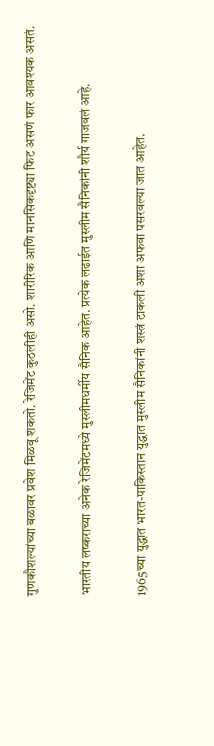गुणकौशल्यांच्या बळावर प्रवेश मिळवू शकतो. रेजिमेंट कुठलीही असो. शारीरिक आणि मानसिकदृष्ट्या फिट असणं फार आवश्यक असतं.

भारतीय लष्कराच्या अनेक रेजिमेंटमध्ये मुस्लीमधर्मीय सैनिक आहेत. प्रत्येक लढाईत मुस्लीम सैनिकांनी शौर्य गाजवलं आहे.

1965च्या युद्धात भारत-पाकिस्तान युद्धात मुस्लीम सैनिकांनी शस्त्रं टाकली अशा अफवा पसरवल्या जात आहेत.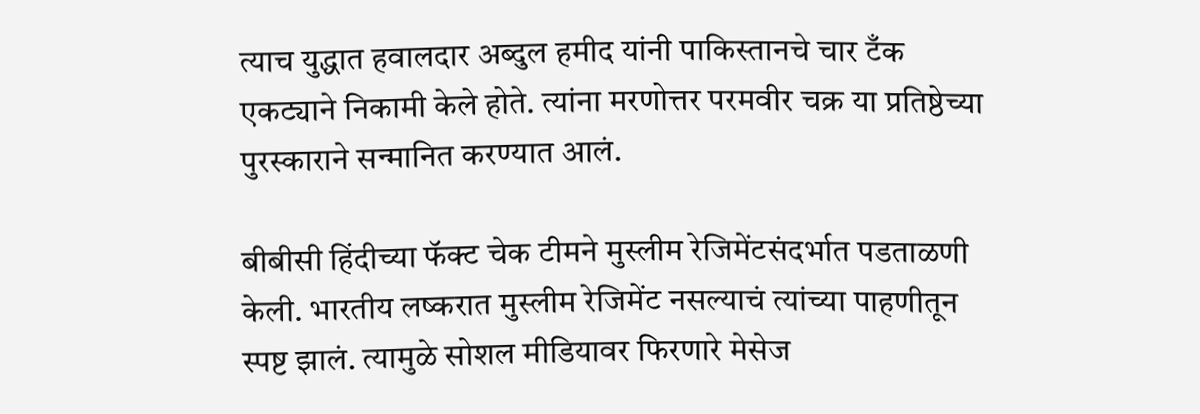त्याच युद्धात हवालदार अब्दुल हमीद यांनी पाकिस्तानचे चार टँक एकट्याने निकामी केले होते. त्यांना मरणोत्तर परमवीर चक्र या प्रतिष्ठेच्या पुरस्काराने सन्मानित करण्यात आलं.

बीबीसी हिंदीच्या फॅक्ट चेक टीमने मुस्लीम रेजिमेंटसंदर्भात पडताळणी केली. भारतीय लष्करात मुस्लीम रेजिमेंट नसल्याचं त्यांच्या पाहणीतून स्पष्ट झालं. त्यामुळे सोशल मीडियावर फिरणारे मेसेज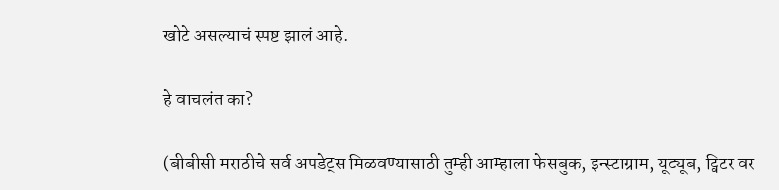खोटे असल्याचं स्पष्ट झालं आहे.

हे वाचलंत का?

(बीबीसी मराठीचे सर्व अपडेट्स मिळवण्यासाठी तुम्ही आम्हाला फेसबुक, इन्स्टाग्राम, यूट्यूब, ट्विटर वर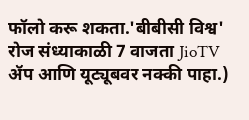फॉलो करू शकता.'बीबीसी विश्व' रोज संध्याकाळी 7 वाजता JioTV ॲप आणि यूट्यूबवर नक्की पाहा.)